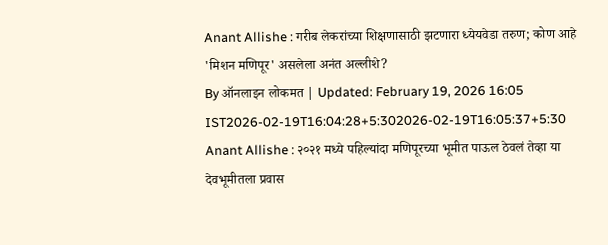Anant Allishe : गरीब लेकरांच्या शिक्षणासाठी झटणारा ध्येयवेडा तरुण; कोण आहे 'मिशन मणिपूर' असलेला अनंत अल्लीशे?
By ऑनलाइन लोकमत | Updated: February 19, 2026 16:05 IST2026-02-19T16:04:28+5:302026-02-19T16:05:37+5:30
Anant Allishe : २०२१ मध्ये पहिल्यांदा मणिपूरच्या भूमीत पाऊल ठेवलं तेव्हा या देवभूमीतला प्रवास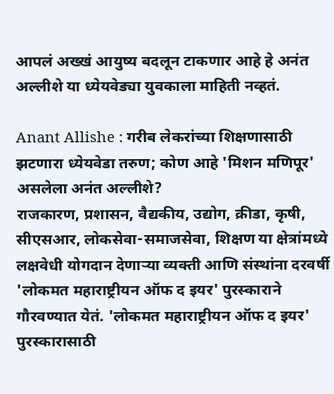आपलं अख्खं आयुष्य बदलून टाकणार आहे हे अनंत अल्लीशे या ध्येयवेड्या युवकाला माहिती नव्हतं.

Anant Allishe : गरीब लेकरांच्या शिक्षणासाठी झटणारा ध्येयवेडा तरुण; कोण आहे 'मिशन मणिपूर' असलेला अनंत अल्लीशे?
राजकारण, प्रशासन, वैद्यकीय, उद्योग, क्रीडा, कृषी, सीएसआर, लोकसेवा-समाजसेवा, शिक्षण या क्षेत्रांमध्ये लक्षवेधी योगदान देणाऱ्या व्यक्ती आणि संस्थांना दरवर्षी 'लोकमत महाराष्ट्रीयन ऑफ द इयर' पुरस्काराने गौरवण्यात येतं. 'लोकमत महाराष्ट्रीयन ऑफ द इयर' पुरस्कारासाठी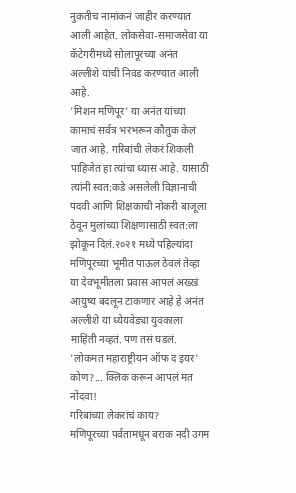नुकतीच नामांकनं जाहीर करण्यात आली आहेत. लोकसेवा-समाजसेवा या कॅटेगरीमध्ये सोलापूरच्या अनंत अल्लीशे यांची निवड करण्यात आली आहे.
'मिशन मणिपूर' या अनंत यांच्या कामाचं सर्वत्र भरभरून कौतुक केलं जात आहे. गरिबांची लेकरं शिकली पाहिजेत हा त्यांचा ध्यास आहे. यासाठी त्यांनी स्वत:कडे असलेली विज्ञानाची पदवी आणि शिक्षकाची नोकरी बाजूला ठेवून मुलांच्या शिक्षणासाठी स्वत:ला झोकून दिलं.२०२१ मध्ये पहिल्यांदा मणिपूरच्या भूमीत पाऊल ठेवलं तेव्हा या देवभूमीतला प्रवास आपलं अख्खं आयुष्य बदलून टाकणार आहे हे अनंत अल्लीशे या ध्येयवेड्या युवकाला माहिती नव्हतं. पण तसं घडलं.
'लोकमत महाराष्ट्रीयन ऑफ द इयर' कोण?... क्लिक करून आपलं मत नोंदवा!
गरिबाच्या लेकरांचं काय?
मणिपूरच्या पर्वतामधून बराक नदी उगम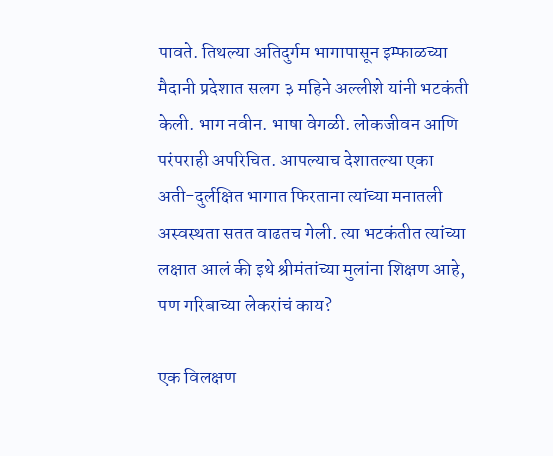पावते. तिथल्या अतिदुर्गम भागापासून इम्फाळच्या मैदानी प्रदेशात सलग ३ महिने अल्लीशे यांनी भटकंती केली. भाग नवीन. भाषा वेगळी. लोकजीवन आणि परंपराही अपरिचित. आपल्याच देशातल्या एका अती-दुर्लक्षित भागात फिरताना त्यांच्या मनातली अस्वस्थता सतत वाढतच गेली. त्या भटकंतीत त्यांच्या लक्षात आलं की इथे श्रीमंतांच्या मुलांना शिक्षण आहे, पण गरिबाच्या लेकरांचं काय?

एक विलक्षण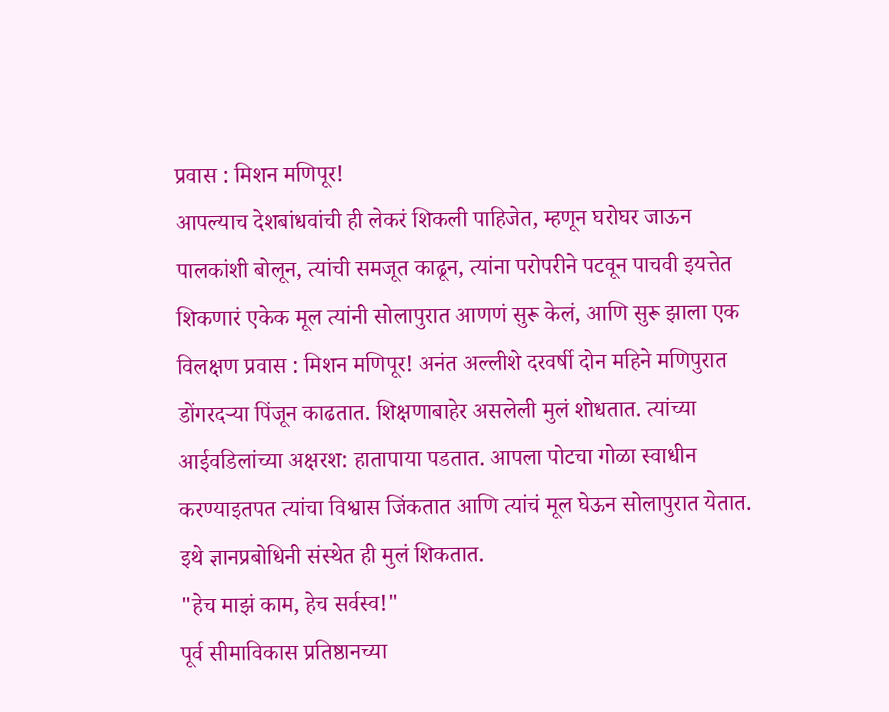प्रवास : मिशन मणिपूर!
आपल्याच देशबांधवांची ही लेकरं शिकली पाहिजेत, म्हणून घरोघर जाऊन पालकांशी बोलून, त्यांची समजूत काढून, त्यांना परोपरीने पटवून पाचवी इयत्तेत शिकणारं एकेक मूल त्यांनी सोलापुरात आणणं सुरू केलं, आणि सुरू झाला एक विलक्षण प्रवास : मिशन मणिपूर! अनंत अल्लीशे दरवर्षी दोन महिने मणिपुरात डोंगरदऱ्या पिंजून काढतात. शिक्षणाबाहेर असलेली मुलं शोधतात. त्यांच्या आईवडिलांच्या अक्षरश: हातापाया पडतात. आपला पोटचा गोळा स्वाधीन करण्याइतपत त्यांचा विश्वास जिंकतात आणि त्यांचं मूल घेऊन सोलापुरात येतात. इथे ज्ञानप्रबोधिनी संस्थेत ही मुलं शिकतात.
"हेच माझं काम, हेच सर्वस्व!"
पूर्व सीमाविकास प्रतिष्ठानच्या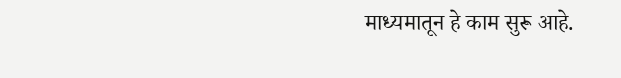माध्यमातून हे काम सुरू आहे.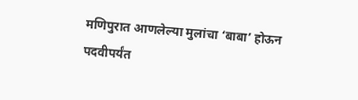मणिपुरात आणलेल्या मुलांचा ‘बाबा’ होऊन पदवीपर्यंत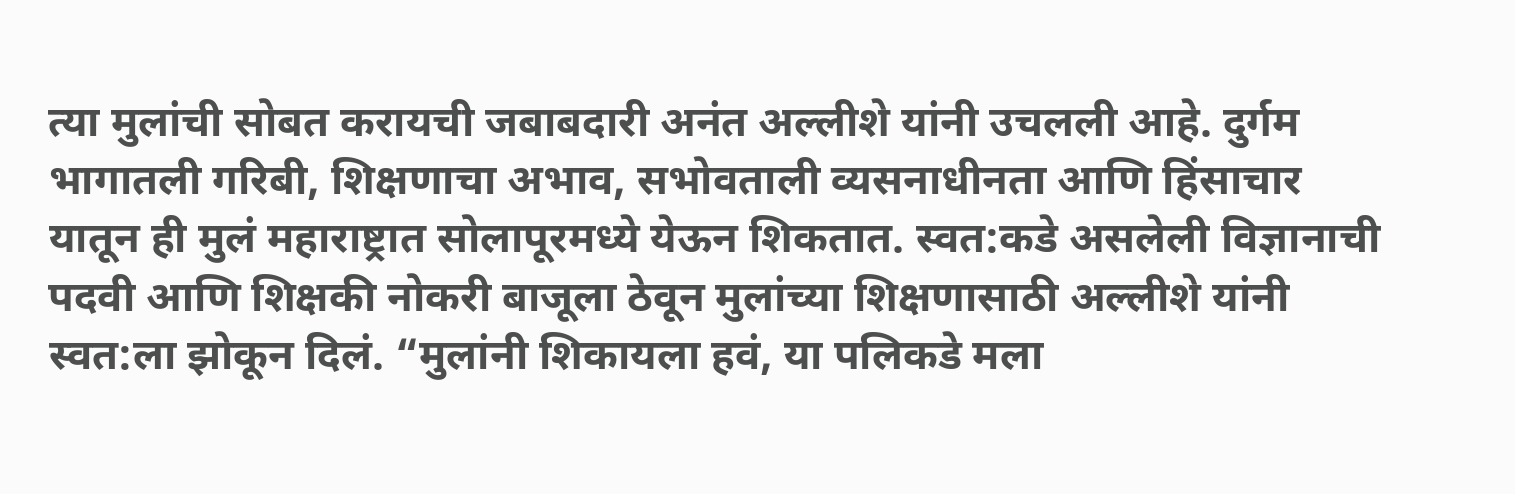त्या मुलांची सोबत करायची जबाबदारी अनंत अल्लीशे यांनी उचलली आहे. दुर्गम भागातली गरिबी, शिक्षणाचा अभाव, सभोवताली व्यसनाधीनता आणि हिंसाचार यातून ही मुलं महाराष्ट्रात सोलापूरमध्ये येऊन शिकतात. स्वत:कडे असलेली विज्ञानाची पदवी आणि शिक्षकी नोकरी बाजूला ठेवून मुलांच्या शिक्षणासाठी अल्लीशे यांनी स्वत:ला झोकून दिलं. “मुलांनी शिकायला हवं, या पलिकडे मला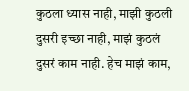कुठला ध्यास नाही, माझी कुठली दुसरी इच्छा नाही, माझं कुठलं दुसरं काम नाही. हेच माझं काम,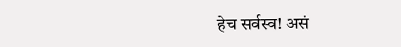हेच सर्वस्व! असं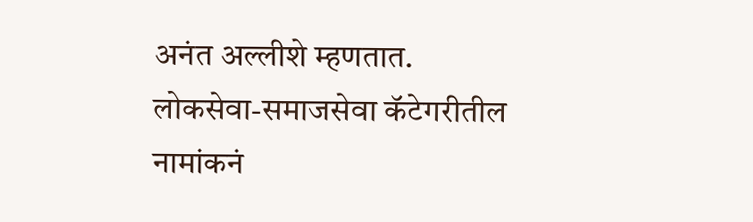अनंत अल्लीशे म्हणतात.
लोकसेवा-समाजसेवा कॅटेगरीतील नामांकनं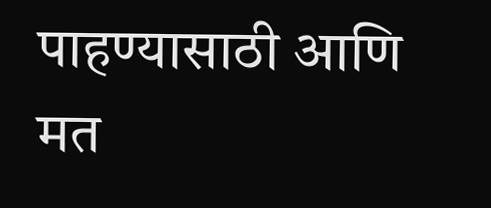पाहण्यासाठी आणि मत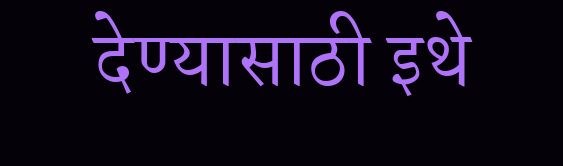देण्यासाठी इथे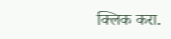क्लिक करा.